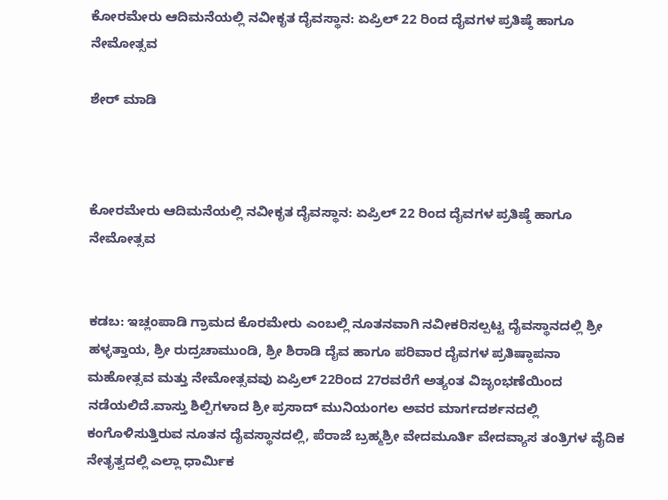ಕೋರಮೇರು ಆದಿಮನೆಯಲ್ಲಿ ನವೀಕೃತ ದೈವಸ್ಥಾನ: ಏಪ್ರಿಲ್ 22 ರಿಂದ ದೈವಗಳ ಪ್ರತಿಷ್ಠೆ ಹಾಗೂ ನೇಮೋತ್ಸವ

ಶೇರ್ ಮಾಡಿ



ಕೋರಮೇರು ಆದಿಮನೆಯಲ್ಲಿ ನವೀಕೃತ ದೈವಸ್ಥಾನ: ಏಪ್ರಿಲ್ 22 ರಿಂದ ದೈವಗಳ ಪ್ರತಿಷ್ಠೆ ಹಾಗೂ ನೇಮೋತ್ಸವ


ಕಡಬ: ಇಚ್ಲಂಪಾಡಿ ಗ್ರಾಮದ ಕೊರಮೇರು ಎಂಬಲ್ಲಿ ನೂತನವಾಗಿ ನವೀಕರಿಸಲ್ಪಟ್ಟ ದೈವಸ್ಥಾನದಲ್ಲಿ ಶ್ರೀ ಹಳ್ಳತ್ತಾಯ, ಶ್ರೀ ರುದ್ರಚಾಮುಂಡಿ, ಶ್ರೀ ಶಿರಾಡಿ ದೈವ ಹಾಗೂ ಪರಿವಾರ ದೈವಗಳ ಪ್ರತಿಷ್ಠಾಪನಾ ಮಹೋತ್ಸವ ಮತ್ತು ನೇಮೋತ್ಸವವು ಏಪ್ರಿಲ್ 22ರಿಂದ 27ರವರೆಗೆ ಅತ್ಯಂತ ವಿಜೃಂಭಣೆಯಿಂದ ನಡೆಯಲಿದೆ.ವಾಸ್ತು ಶಿಲ್ಪಿಗಳಾದ ಶ್ರೀ ಪ್ರಸಾದ್ ಮುನಿಯಂಗಲ ಅವರ ಮಾರ್ಗದರ್ಶನದಲ್ಲಿ ಕಂಗೊಳಿಸುತ್ತಿರುವ ನೂತನ ದೈವಸ್ಥಾನದಲ್ಲಿ, ಪೆರಾಜೆ ಬ್ರಹ್ಮಶ್ರೀ ವೇದಮೂರ್ತಿ ವೇದವ್ಯಾಸ ತಂತ್ರಿಗಳ ವೈದಿಕ ನೇತೃತ್ವದಲ್ಲಿ ಎಲ್ಲಾ ಧಾರ್ಮಿಕ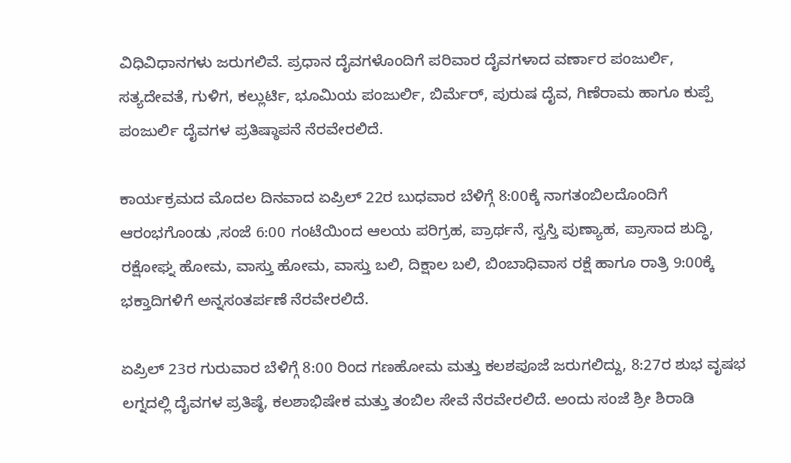ವಿಧಿವಿಧಾನಗಳು ಜರುಗಲಿವೆ. ಪ್ರಧಾನ ದೈವಗಳೊಂದಿಗೆ ಪರಿವಾರ ದೈವಗಳಾದ ವರ್ಣಾರ ಪಂಜುರ್ಲಿ, ಸತ್ಯದೇವತೆ, ಗುಳಿಗ, ಕಲ್ಲುರ್ಟಿ, ಭೂಮಿಯ ಪಂಜುರ್ಲಿ, ಬಿರ್ಮೆರ್, ಪುರುಷ ದೈವ, ಗಿಣೆರಾಮ ಹಾಗೂ ಕುಪ್ಪೆ ಪಂಜುರ್ಲಿ ದೈವಗಳ ಪ್ರತಿಷ್ಠಾಪನೆ ನೆರವೇರಲಿದೆ.

ಕಾರ್ಯಕ್ರಮದ ಮೊದಲ ದಿನವಾದ ಏಪ್ರಿಲ್ 22ರ ಬುಧವಾರ ಬೆಳಿಗ್ಗೆ 8:00ಕ್ಕೆ ನಾಗತಂಬಿಲದೊಂದಿಗೆ ಆರಂಭಗೊಂಡು ,ಸಂಜೆ 6:00 ಗಂಟೆಯಿಂದ ಆಲಯ ಪರಿಗ್ರಹ, ಪ್ರಾರ್ಥನೆ, ಸ್ವಸ್ತಿ ಪುಣ್ಯಾಹ, ಪ್ರಾಸಾದ ಶುದ್ಧಿ, ರಕ್ಷೋಘ್ನ ಹೋಮ, ವಾಸ್ತು ಹೋಮ, ವಾಸ್ತು ಬಲಿ, ದಿಕ್ಷಾಲ ಬಲಿ, ಬಿಂಬಾಧಿವಾಸ ರಕ್ಷೆ ಹಾಗೂ ರಾತ್ರಿ 9:00ಕ್ಕೆ ಭಕ್ತಾದಿಗಳಿಗೆ ಅನ್ನಸಂತರ್ಪಣೆ ನೆರವೇರಲಿದೆ.

ಏಪ್ರಿಲ್ 23ರ ಗುರುವಾರ ಬೆಳಿಗ್ಗೆ 8:00 ರಿಂದ ಗಣಹೋಮ ಮತ್ತು ಕಲಶಪೂಜೆ ಜರುಗಲಿದ್ದು, 8:27ರ ಶುಭ ವೃಷಭ ಲಗ್ನದಲ್ಲಿ ದೈವಗಳ ಪ್ರತಿಷ್ಠೆ, ಕಲಶಾಭಿಷೇಕ ಮತ್ತು ತಂಬಿಲ ಸೇವೆ ನೆರವೇರಲಿದೆ. ಅಂದು ಸಂಜೆ ಶ್ರೀ ಶಿರಾಡಿ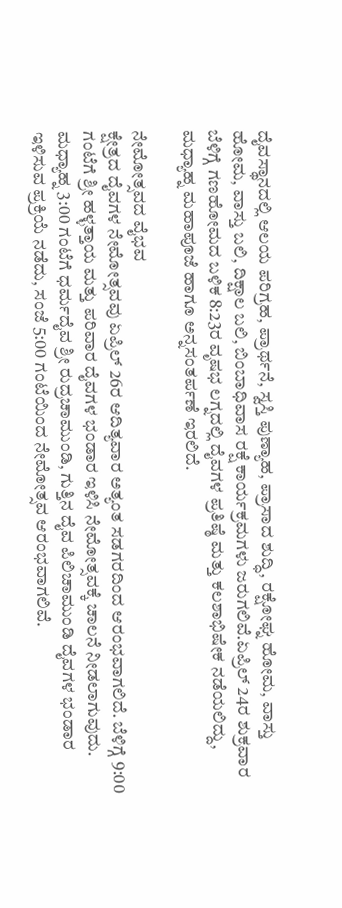ದೈವಸ್ಥಾನದಲ್ಲಿ ಆಲಯ ಪರಿಗ್ರಹ, ಪ್ರಾರ್ಥನೆ, ಸ್ವಸ್ತಿ ಪುಣ್ಯಾಹ, ಪ್ರಾಸಾದ ಶುದ್ಧಿ, ರಕ್ಷೋಘ್ನ ಹೋಮ, ವಾಸ್ತು ಹೋಮ, ವಾಸ್ತು ಬಲಿ, ದಿಕ್ಷಾಲ ಬಲಿ, ಬಿಂಬಾಧಿವಾಸ ರಕ್ಷೆ ಕಾರ್ಯಕ್ರಮಗಳು ಜರುಗಲಿವೆ.ಏಪ್ರಿಲ್ 24ರ ಶುಕ್ರವಾರ ಬೆಳಿಗ್ಗೆ ಗಣಹೋಮದ ಬಳಿಕ 8:23ರ ವೃಷಭ ಲಗ್ನದಲ್ಲಿ ದೈವಗಳ ಪ್ರತಿಷ್ಠೆ ಮತ್ತು ಕಲಶಾಭಿಷೇಕ ನಡೆಯಲಿದ್ದು, ಮಧ್ಯಾಹ್ನ ಮಹಾಪೂಜೆ ಹಾಗೂ ಅನ್ನಸಂತರ್ಪಣೆ ಇರಲಿದೆ.

ನೇಮೋತ್ಸವದ ವೈಭವ
ಕ್ಷೇತ್ರದ ದೈವಗಳ ನೇಮೋತ್ಸವವು ಏಪ್ರಿಲ್ 26ರ ಆದಿತ್ಯವಾರ ಅತ್ಯಂತ ಸಡಗರದಿಂದ ಆರಂಭವಾಗಲಿದೆ. ಬೆಳಿಗ್ಗೆ 9:00 ಗಂಟೆಗೆ ಶ್ರೀ ಹಳ್ಳತ್ತಾಯ ಮತ್ತು ಪರಿವಾರ ದೈವಗಳ ಭಂಡಾರ ಇಳಿಸಿ ನೇಮೋತ್ಸವಕ್ಕೆ ಚಾಲನೆ ನೀಡಲಾಗುವುದು. ಮಧ್ಯಾಹ್ನ 3:00 ಗಂಟೆಗೆ ಧರ್ಮದೈವ ಶ್ರೀ ರುದ್ರಚಾಮುಂಡಿ, ಗುತ್ತಿನ ದೈವ ಪಿಲಿಚಾಮುಂಡಿ ದೈವಗಳ ಭಂಡಾರ ಇಳಿಸುವ ಪ್ರಕ್ರಿಯೆ ನಡೆದು, ಸಂಜೆ 5:00 ಗಂಟೆಯಿಂದ ನೇಮೋತ್ಸವ ಆರಂಭವಾಗಲಿವೆ.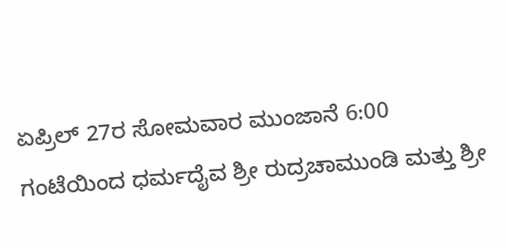ಏಪ್ರಿಲ್ 27ರ ಸೋಮವಾರ ಮುಂಜಾನೆ 6:00 ಗಂಟೆಯಿಂದ ಧರ್ಮದೈವ ಶ್ರೀ ರುದ್ರಚಾಮುಂಡಿ ಮತ್ತು ಶ್ರೀ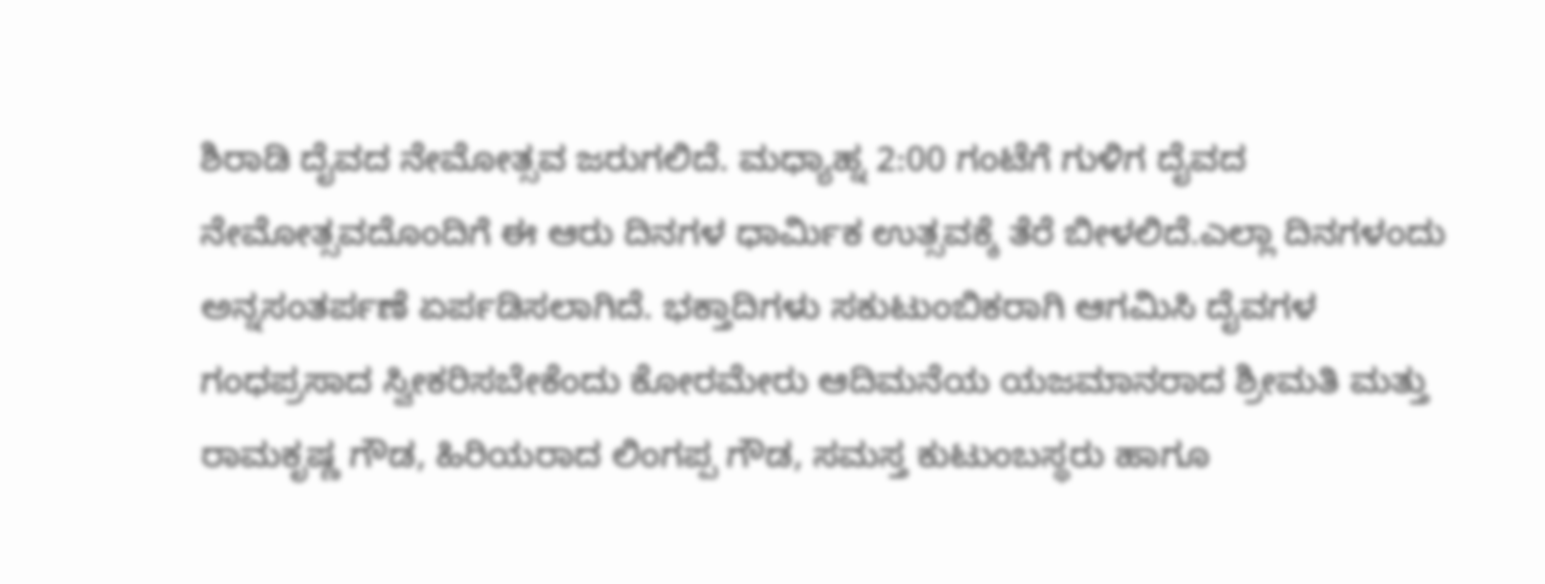ಶಿರಾಡಿ ದೈವದ ನೇಮೋತ್ಸವ ಜರುಗಲಿದೆ. ಮಧ್ಯಾಹ್ನ 2:00 ಗಂಟೆಗೆ ಗುಳಿಗ ದೈವದ ನೇಮೋತ್ಸವದೊಂದಿಗೆ ಈ ಆರು ದಿನಗಳ ಧಾರ್ಮಿಕ ಉತ್ಸವಕ್ಕೆ ತೆರೆ ಬೀಳಲಿದೆ.ಎಲ್ಲಾ ದಿನಗಳಂದು ಅನ್ನಸಂತರ್ಪಣೆ ಏರ್ಪಡಿಸಲಾಗಿದೆ. ಭಕ್ತಾದಿಗಳು ಸಕುಟುಂಬಿಕರಾಗಿ ಆಗಮಿಸಿ ದೈವಗಳ ಗಂಧಪ್ರಸಾದ ಸ್ವೀಕರಿಸಬೇಕೆಂದು ಕೋರಮೇರು ಆದಿಮನೆಯ ಯಜಮಾನರಾದ ಶ್ರೀಮತಿ ಮತ್ತು ರಾಮಕೃಷ್ಣ ಗೌಡ, ಹಿರಿಯರಾದ ಲಿಂಗಪ್ಪ ಗೌಡ, ಸಮಸ್ತ ಕುಟುಂಬಸ್ಥರು ಹಾಗೂ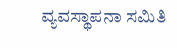ವ್ಯವಸ್ಥಾಪನಾ ಸಮಿತಿ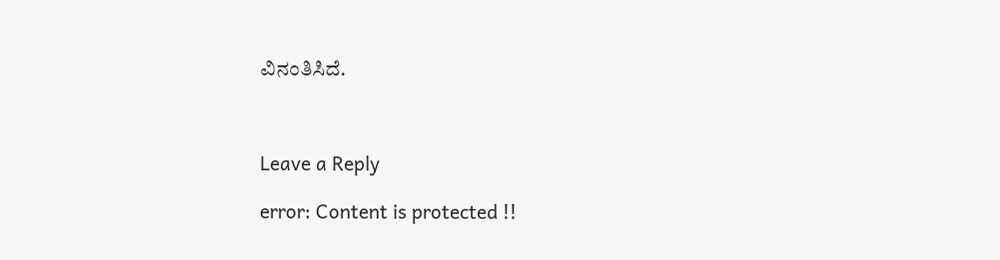ವಿನಂತಿಸಿದೆ.



Leave a Reply

error: Content is protected !!